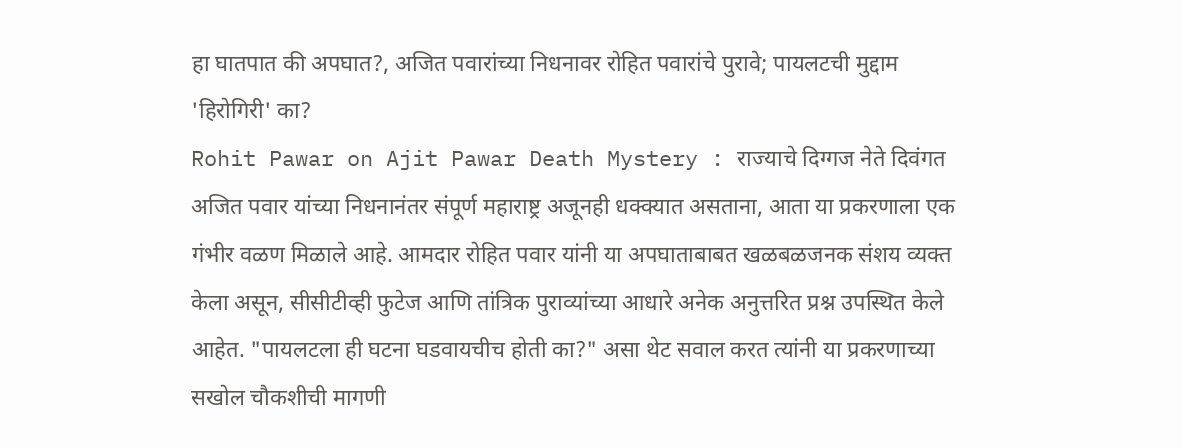हा घातपात की अपघात?, अजित पवारांच्या निधनावर रोहित पवारांचे पुरावे; पायलटची मुद्दाम 'हिरोगिरी' का?
Rohit Pawar on Ajit Pawar Death Mystery : राज्याचे दिग्गज नेते दिवंगत अजित पवार यांच्या निधनानंतर संपूर्ण महाराष्ट्र अजूनही धक्क्यात असताना, आता या प्रकरणाला एक गंभीर वळण मिळाले आहे. आमदार रोहित पवार यांनी या अपघाताबाबत खळबळजनक संशय व्यक्त केला असून, सीसीटीव्ही फुटेज आणि तांत्रिक पुराव्यांच्या आधारे अनेक अनुत्तरित प्रश्न उपस्थित केले आहेत. "पायलटला ही घटना घडवायचीच होती का?" असा थेट सवाल करत त्यांनी या प्रकरणाच्या सखोल चौकशीची मागणी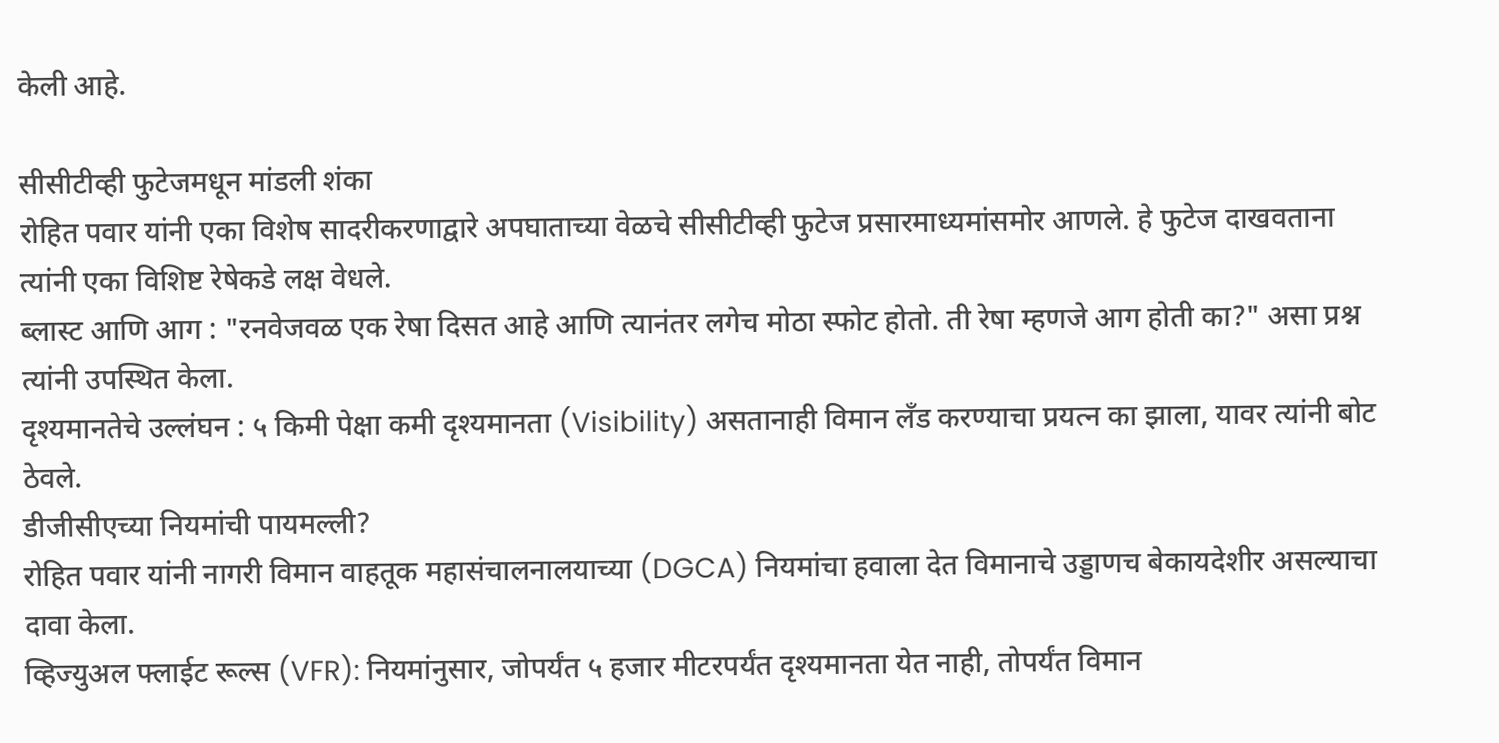केली आहे.

सीसीटीव्ही फुटेजमधून मांडली शंका
रोहित पवार यांनी एका विशेष सादरीकरणाद्वारे अपघाताच्या वेळचे सीसीटीव्ही फुटेज प्रसारमाध्यमांसमोर आणले. हे फुटेज दाखवताना त्यांनी एका विशिष्ट रेषेकडे लक्ष वेधले.
ब्लास्ट आणि आग : "रनवेजवळ एक रेषा दिसत आहे आणि त्यानंतर लगेच मोठा स्फोट होतो. ती रेषा म्हणजे आग होती का?" असा प्रश्न त्यांनी उपस्थित केला.
दृश्यमानतेचे उल्लंघन : ५ किमी पेक्षा कमी दृश्यमानता (Visibility) असतानाही विमान लँड करण्याचा प्रयत्न का झाला, यावर त्यांनी बोट ठेवले.
डीजीसीएच्या नियमांची पायमल्ली?
रोहित पवार यांनी नागरी विमान वाहतूक महासंचालनालयाच्या (DGCA) नियमांचा हवाला देत विमानाचे उड्डाणच बेकायदेशीर असल्याचा दावा केला.
व्हिज्युअल फ्लाईट रूल्स (VFR): नियमांनुसार, जोपर्यंत ५ हजार मीटरपर्यंत दृश्यमानता येत नाही, तोपर्यंत विमान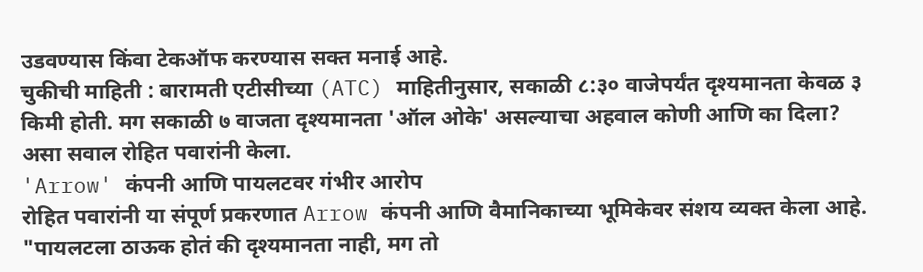उडवण्यास किंवा टेकऑफ करण्यास सक्त मनाई आहे.
चुकीची माहिती : बारामती एटीसीच्या (ATC) माहितीनुसार, सकाळी ८:३० वाजेपर्यंत दृश्यमानता केवळ ३ किमी होती. मग सकाळी ७ वाजता दृश्यमानता 'ऑल ओके' असल्याचा अहवाल कोणी आणि का दिला? असा सवाल रोहित पवारांनी केला.
'Arrow' कंपनी आणि पायलटवर गंभीर आरोप
रोहित पवारांनी या संपूर्ण प्रकरणात Arrow कंपनी आणि वैमानिकाच्या भूमिकेवर संशय व्यक्त केला आहे.
"पायलटला ठाऊक होतं की दृश्यमानता नाही, मग तो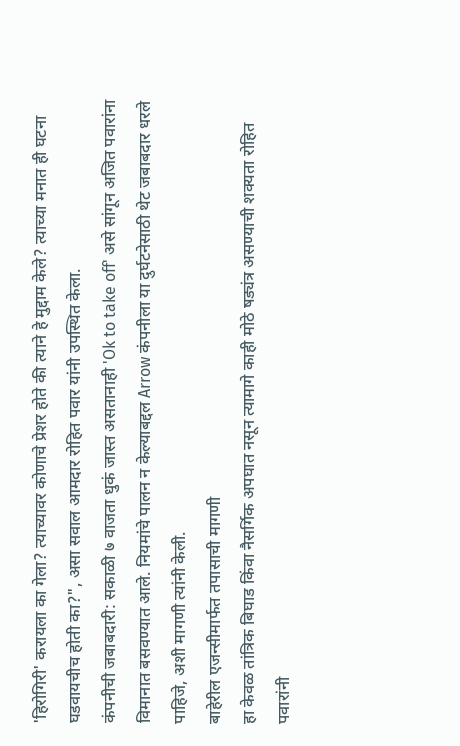'हिरोगिरी' करायला का गेला? त्याच्यावर कोणाचे प्रेशर होते की त्याने हे मुद्दाम केले? त्याच्या मनात ही घटना घडवायचीच होती का?", असा सवाल आमदार रोहित पवार यांनी उपस्थित केला.
कंपनीची जबाबदारी: सकाळी ७ वाजता धुकं जास्त असतानाही 'Ok to take off' असे सांगून अजित पवारांना विमानात बसवण्यात आले. नियमांचे पालन न केल्याबद्दल Arrow कंपनीला या दुर्घटनेसाठी थेट जबाबदार धरले पाहिजे, अशी मागणी त्यांनी केली.
बाहेरील एजन्सीमार्फत तपासाची मागणी
हा केवळ तांत्रिक बिघाड किंवा नैसर्गिक अपघात नसून त्यामागे काही मोठे षड्यंत्र असण्याची शक्यता रोहित पवारांनी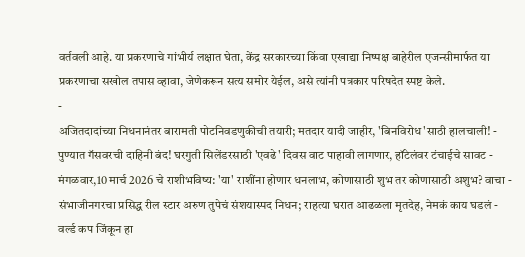वर्तवली आहे. या प्रकरणाचे गांभीर्य लक्षात घेता, केंद्र सरकारच्या किंवा एखाद्या निष्पक्ष बाहेरील एजन्सीमार्फत या प्रकरणाचा सखोल तपास व्हावा, जेणेकरून सत्य समोर येईल, असे त्यांनी पत्रकार परिषदेत स्पष्ट केले.
-
अजितदादांच्या निधनानंतर बारामती पोटनिवडणुकीची तयारी; मतदार यादी जाहीर, 'बिनविरोध'साठी हालचाली! -
पुण्यात गॅसवरची दाहिनी बंद! घरगुती सिलेंडरसाठी 'एवढे' दिवस वाट पाहावी लागणार, हॉटेलंवर टंचाईचे सावट -
मंगळवार,10 मार्च 2026 चे राशीभविष्य: 'या' राशींना होणार धनलाभ, कोणासाठी शुभ तर कोणासाठी अशुभ? वाचा -
संभाजीनगरचा प्रसिद्ध रील स्टार अरुण तुपेचं संशयास्पद निधन; राहत्या घरात आढळला मृतदेह, नेमकं काय घडलं -
वर्ल्ड कप जिंकून हा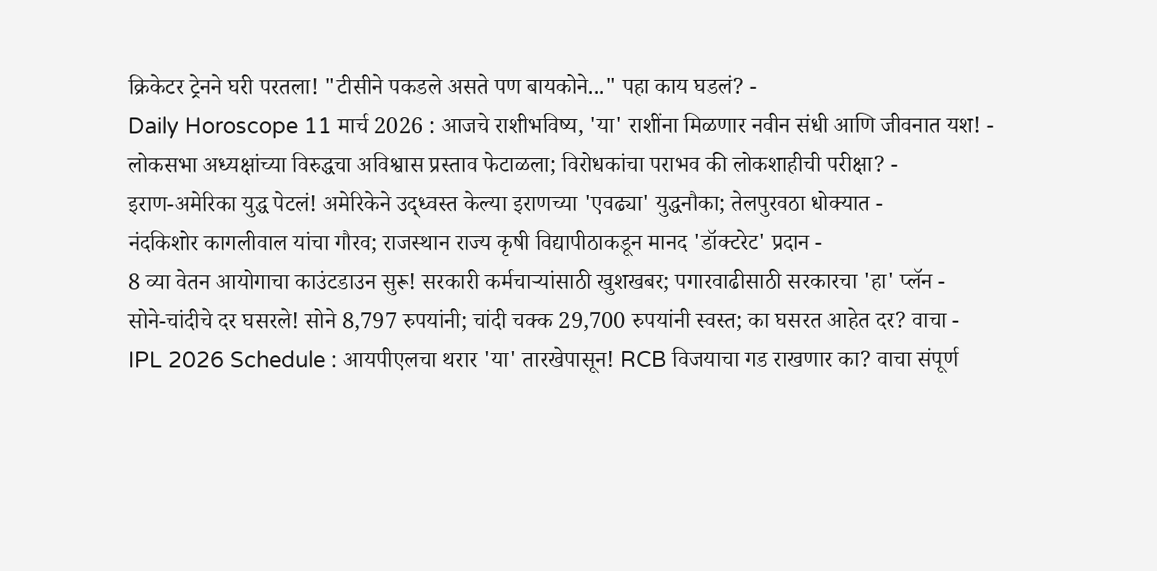क्रिकेटर ट्रेनने घरी परतला! "टीसीने पकडले असते पण बायकोने..." पहा काय घडलं? -
Daily Horoscope 11 मार्च 2026 : आजचे राशीभविष्य, 'या' राशींना मिळणार नवीन संधी आणि जीवनात यश! -
लोकसभा अध्यक्षांच्या विरुद्धचा अविश्वास प्रस्ताव फेटाळला; विरोधकांचा पराभव की लोकशाहीची परीक्षा? -
इराण-अमेरिका युद्ध पेटलं! अमेरिकेने उद्ध्वस्त केल्या इराणच्या 'एवढ्या' युद्धनौका; तेलपुरवठा धोक्यात -
नंदकिशोर कागलीवाल यांचा गौरव; राजस्थान राज्य कृषी विद्यापीठाकडून मानद 'डॉक्टरेट' प्रदान -
8 व्या वेतन आयोगाचा काउंटडाउन सुरू! सरकारी कर्मचाऱ्यांसाठी खुशखबर; पगारवाढीसाठी सरकारचा 'हा' प्लॅन -
सोने-चांदीचे दर घसरले! सोने 8,797 रुपयांनी; चांदी चक्क 29,700 रुपयांनी स्वस्त; का घसरत आहेत दर? वाचा -
IPL 2026 Schedule : आयपीएलचा थरार 'या' तारखेपासून! RCB विजयाचा गड राखणार का? वाचा संपूर्ण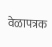वेळापत्रक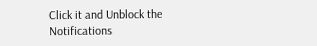Click it and Unblock the Notifications